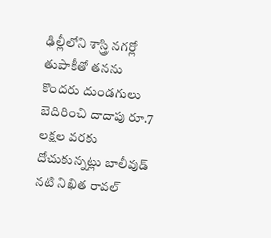ఢిల్లీలోని శాస్త్రి నగర్లో తుపాకీతో తనను కొందరు దుండగులు బెదిరించి దాదాపు రూ.7 లక్షల వరకు దోచుకున్నట్లు బాలీవుడ్ నటి నిఖిత రావల్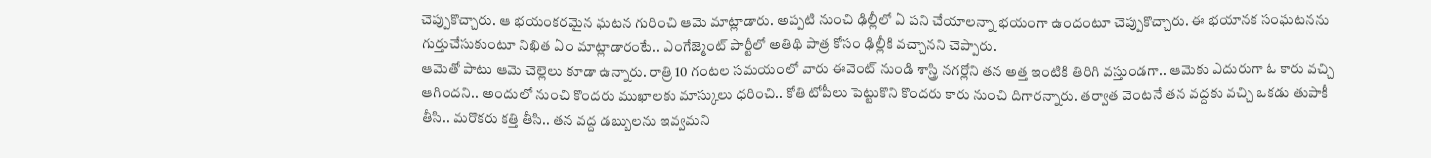చెప్పుకొచ్చారు. ఆ భయంకరమైన ఘటన గురించి ఆమె మాట్లాడారు. అప్పటి నుంచి ఢిల్లీలో ఏ పని చేయాలన్నా భయంగా ఉందంటూ చెప్పుకొచ్చారు. ఈ భయానక సంఘటనను గుర్తుచేసుకుంటూ నిఖిత ఏం మాట్లాడారంటే.. ఎంగేజ్మెంట్ పార్టీలో అతిథి పాత్ర కోసం ఢిల్లీకి వచ్చానని చెప్పారు.
ఆమెతో పాటు ఆమె చెల్లెలు కూడా ఉన్నారు. రాత్రి 10 గంటల సమయంలో వారు ఈవెంట్ నుండి శాస్త్రి నగర్లోని తన అత్త ఇంటికి తిరిగి వస్తుండగా.. ఆమెకు ఎదురుగా ఓ కారు వచ్చి ఆగిందని.. అందులో నుంచి కొందరు ముఖాలకు మాస్కులు ధరించి.. కోతి టోపీలు పెట్టుకొని కొందరు కారు నుంచి దిగారన్నారు. తర్వాత వెంటనే తన వద్దకు వచ్చి ఒకడు తుపాకీ తీసి.. మరొకరు కత్తి తీసి.. తన వద్ద డబ్బులను ఇవ్వమని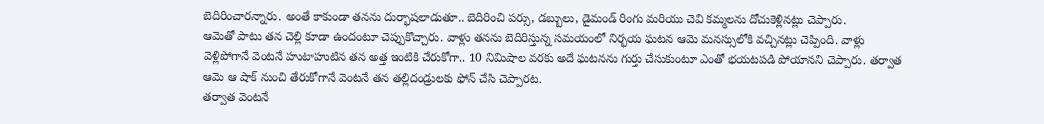బెదిరించారన్నారు. అంతే కాకుండా తనను దుర్భాషలాడుతూ.. బెదిరించి పర్సు, డబ్బులు, డైమండ్ రింగు మరియు చెవి కమ్మలను దోచుకెళ్లినట్లు చెప్పారు.
ఆమెతో పాటు తన చెల్లి కూడా ఉందంటూ చెప్పుకొచ్చారు. వాళ్లు తనను బెదిరిస్తున్న సమయంలో నిర్భయ ఘటన ఆమె మనస్సులోకి వచ్చినట్లు చెప్పింది. వాళ్లు వెళ్లిపోగానే వెంటనే హుటాహుటిన తన అత్త ఇంటికి చేరుకోగా.. 10 నిమిషాల వరకు అదే ఘటనను గుర్తు చేసుకుంటూ ఎంతో భయటపడి పోయానని చెప్పారు. తర్వాత ఆమె ఆ షాక్ నుంచి తేరుకోగానే వెంటనే తన తల్లిదండ్రులకు ఫోన్ చేసి చెప్పారట.
తర్వాత వెంటనే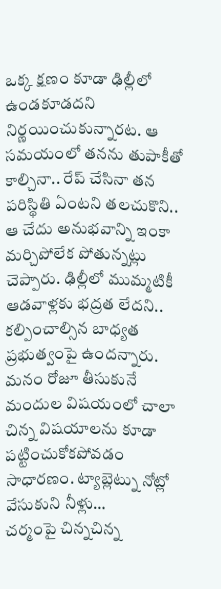ఒక్క క్షణం కూడా ఢిల్లీలో ఉండకూడదని నిర్ణయించుకున్నారట. ఆ సమయంలో తనను తుపాకీతో కాల్చినా.. రేప్ చేసినా తన పరిస్థితి ఏంటని తలచుకొని.. ఆ చేదు అనుభవాన్ని ఇంకా మర్చిపోలేక పోతున్నట్లు చెప్పారు. ఢిల్లీలో ముమ్మటికీ ఆడవాళ్లకు భద్రత లేదని.. కల్పించాల్సిన బాధ్యత ప్రభుత్వంపై ఉందన్నారు.
మనం రోజూ తీసుకునే మందుల విషయంలో చాలా చిన్న విషయాలను కూడా పట్టించుకోకపోవడం సాధారణం. ట్యాబ్లెట్ను నోట్లో వేసుకుని నీళ్లు…
చర్మంపై చిన్నచిన్న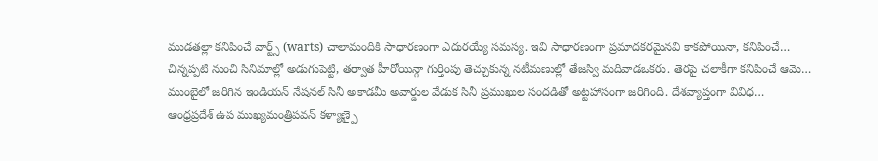ముడతల్లా కనిపించే వార్ట్స్ (warts) చాలామందికి సాధారణంగా ఎదురయ్యే సమస్య. ఇవి సాధారణంగా ప్రమాదకరమైనవి కాకపోయినా, కనిపించే…
చిన్నప్పటి నుంచి సినిమాల్లో అడుగుపెట్టి, తర్వాత హీరోయిన్గా గుర్తింపు తెచ్చుకున్న నటీమణుల్లో తేజస్వి మదివాడఒకరు. తెరపై చలాకీగా కనిపించే ఆమె…
ముంబైలో జరిగిన ఇండియన్ నేషనల్ సినీ అకాడమీ అవార్డుల వేడుక సినీ ప్రముఖుల సందడితో అట్టహాసంగా జరిగింది. దేశవ్యాప్తంగా వివిధ…
ఆంధ్రప్రదేశ్ ఉప ముఖ్యమంత్రిపవన్ కళ్యాణ్పై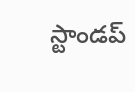స్టాండప్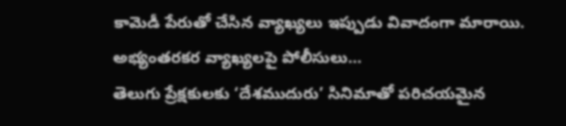కామెడీ పేరుతో చేసిన వ్యాఖ్యలు ఇప్పుడు వివాదంగా మారాయి. అభ్యంతరకర వ్యాఖ్యలపై పోలీసులు…
తెలుగు ప్రేక్షకులకు ‘దేశముదురు’ సినిమాతో పరిచయమైన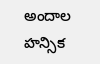అందాల హన్సిక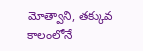మోత్వాని, తక్కువ కాలంలోనే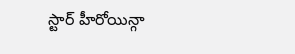స్టార్ హీరోయిన్గా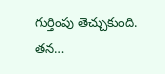గుర్తింపు తెచ్చుకుంది. తన…